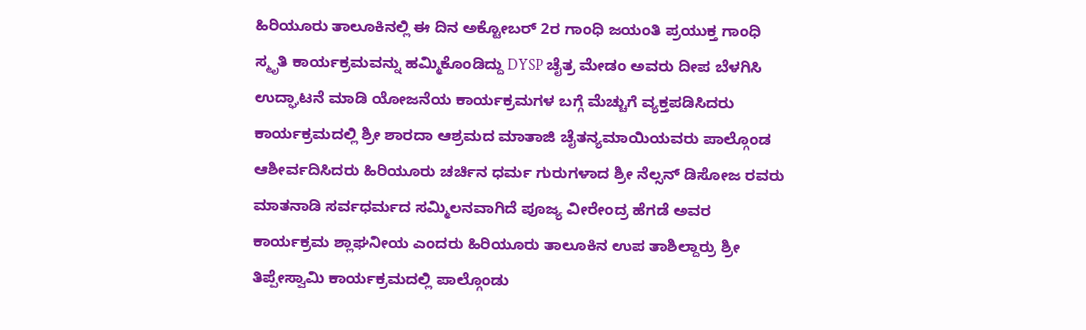ಹಿರಿಯೂರು ತಾಲೂಕಿನಲ್ಲಿ ಈ ದಿನ ಅಕ್ಟೋಬರ್ 2ರ ಗಾಂಧಿ ಜಯಂತಿ ಪ್ರಯುಕ್ತ ಗಾಂಧಿ ಸ್ಮೃತಿ ಕಾರ್ಯಕ್ರಮವನ್ನು ಹಮ್ಮಿಕೊಂಡಿದ್ದು DYSP ಚೈತ್ರ ಮೇಡಂ ಅವರು ದೀಪ ಬೆಳಗಿಸಿ ಉದ್ಘಾಟನೆ ಮಾಡಿ ಯೋಜನೆಯ ಕಾರ್ಯಕ್ರಮಗಳ ಬಗ್ಗೆ ಮೆಚ್ಚುಗೆ ವ್ಯಕ್ತಪಡಿಸಿದರು ಕಾರ್ಯಕ್ರಮದಲ್ಲಿ ಶ್ರೀ ಶಾರದಾ ಆಶ್ರಮದ ಮಾತಾಜಿ ಚೈತನ್ಯಮಾಯಿಯವರು ಪಾಲ್ಗೊಂಡ ಆಶೀರ್ವದಿಸಿದರು ಹಿರಿಯೂರು ಚರ್ಚಿನ ಧರ್ಮ ಗುರುಗಳಾದ ಶ್ರೀ ನೆಲ್ಸನ್ ಡಿಸೋಜ ರವರು ಮಾತನಾಡಿ ಸರ್ವಧರ್ಮದ ಸಮ್ಮಿಲನವಾಗಿದೆ ಪೂಜ್ಯ ವೀರೇಂದ್ರ ಹೆಗಡೆ ಅವರ ಕಾರ್ಯಕ್ರಮ ಶ್ಲಾಘನೀಯ ಎಂದರು ಹಿರಿಯೂರು ತಾಲೂಕಿನ ಉಪ ತಾಶಿಲ್ದಾರ್ರು ಶ್ರೀ ತಿಪ್ಪೇಸ್ವಾಮಿ ಕಾರ್ಯಕ್ರಮದಲ್ಲಿ ಪಾಲ್ಗೊಂಡು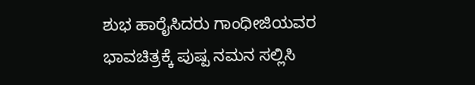ಶುಭ ಹಾರೈಸಿದರು ಗಾಂಧೀಜಿಯವರ ಭಾವಚಿತ್ರಕ್ಕೆ ಪುಷ್ಪ ನಮನ ಸಲ್ಲಿಸಿ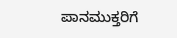ಪಾನಮುಕ್ತರಿಗೆ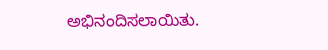ಅಭಿನಂದಿಸಲಾಯಿತು.